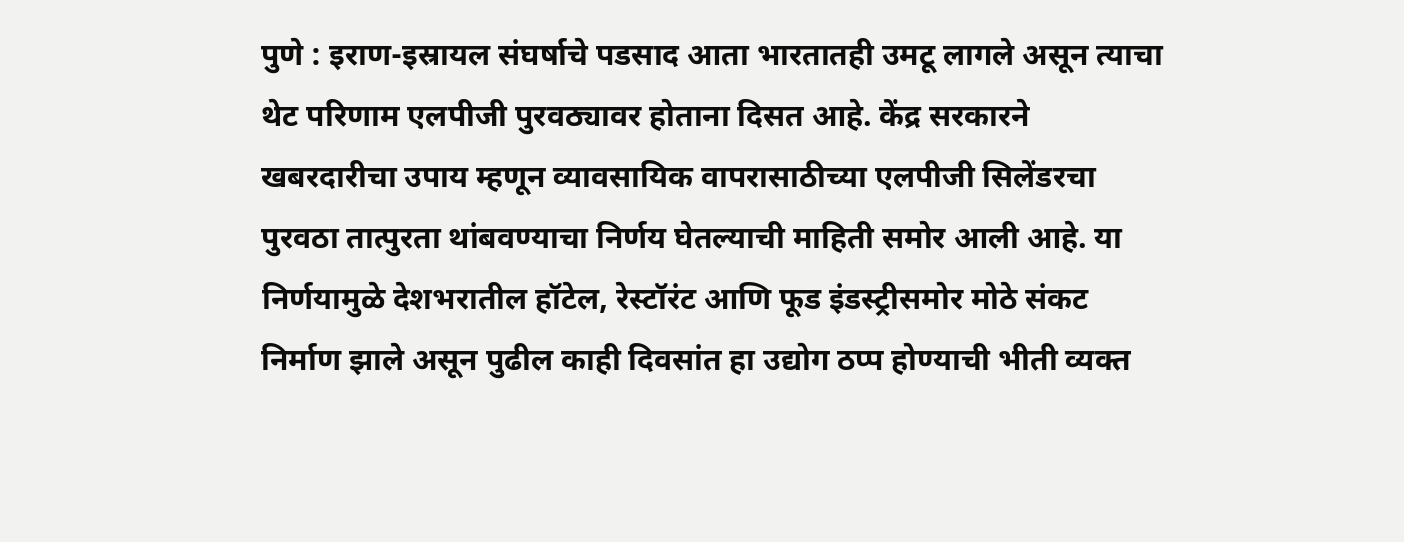पुणे : इराण-इस्रायल संघर्षाचे पडसाद आता भारतातही उमटू लागले असून त्याचा थेट परिणाम एलपीजी पुरवठ्यावर होताना दिसत आहे. केंद्र सरकारने खबरदारीचा उपाय म्हणून व्यावसायिक वापरासाठीच्या एलपीजी सिलेंडरचा पुरवठा तात्पुरता थांबवण्याचा निर्णय घेतल्याची माहिती समोर आली आहे. या निर्णयामुळे देशभरातील हॉटेल, रेस्टॉरंट आणि फूड इंडस्ट्रीसमोर मोठे संकट निर्माण झाले असून पुढील काही दिवसांत हा उद्योग ठप्प होण्याची भीती व्यक्त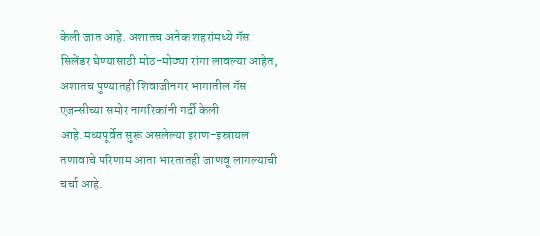केली जात आहे. अशातच अनेक शहरांमध्ये गॅस सिलेंडर घेण्यासाठी मोठ-मोठ्या रांगा लावल्या आहेत, अशातच पुण्यातही शिवाजीनगर भागातील गॅस एजन्सीच्या समोर नागरिकांनी गर्दी केली आहे.मध्यपूर्वेत सुरू असलेल्या इराण-इस्रायल तणावाचे परिणाम आता भारतातही जाणवू लागल्याची चर्चा आहे.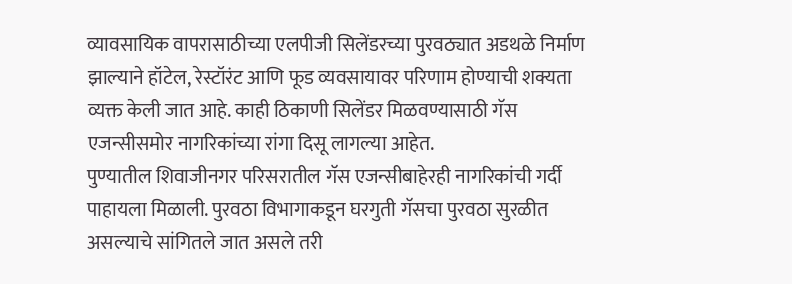व्यावसायिक वापरासाठीच्या एलपीजी सिलेंडरच्या पुरवठ्यात अडथळे निर्माण झाल्याने हॉटेल, रेस्टॉरंट आणि फूड व्यवसायावर परिणाम होण्याची शक्यता व्यक्त केली जात आहे. काही ठिकाणी सिलेंडर मिळवण्यासाठी गॅस एजन्सीसमोर नागरिकांच्या रांगा दिसू लागल्या आहेत.
पुण्यातील शिवाजीनगर परिसरातील गॅस एजन्सीबाहेरही नागरिकांची गर्दी पाहायला मिळाली. पुरवठा विभागाकडून घरगुती गॅसचा पुरवठा सुरळीत असल्याचे सांगितले जात असले तरी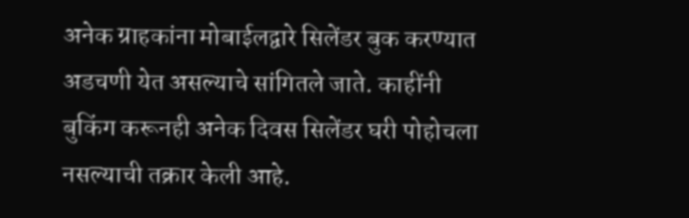अनेक ग्राहकांना मोबाईलद्वारे सिलेंडर बुक करण्यात अडचणी येत असल्याचे सांगितले जाते. काहींनी बुकिंग करूनही अनेक दिवस सिलेंडर घरी पोहोचला नसल्याची तक्रार केली आहे.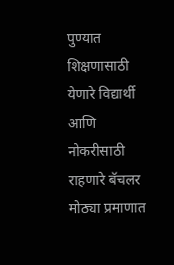पुण्यात शिक्षणासाठी येणारे विद्यार्थी आणि नोकरीसाठी राहणारे बॅचलर मोठ्या प्रमाणात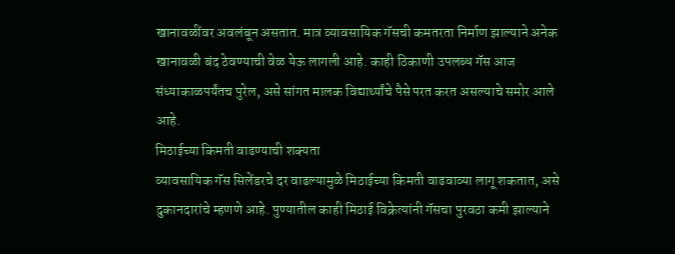खानावळींवर अवलंबून असतात. मात्र व्यावसायिक गॅसची कमतरता निर्माण झाल्याने अनेक खानावळी बंद ठेवण्याची वेळ येऊ लागली आहे. काही ठिकाणी उपलब्ध गॅस आज संध्याकाळपर्यंतच पुरेल, असे सांगत मालक विद्यार्थ्यांचे पैसे परत करत असल्याचे समोर आले आहे.
मिठाईच्या किमती वाढण्याची शक्यता
व्यावसायिक गॅस सिलेंडरचे दर वाढल्यामुळे मिठाईच्या किमती वाढवाव्या लागू शकतात, असे दुकानदारांचे म्हणणे आहे. पुण्यातील काही मिठाई विक्रेत्यांनी गॅसचा पुरवठा कमी झाल्याने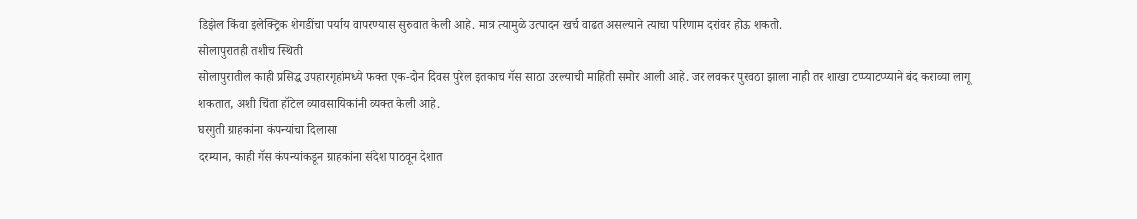डिझेल किंवा इलेक्ट्रिक शेगडींचा पर्याय वापरण्यास सुरुवात केली आहे. मात्र त्यामुळे उत्पादन खर्च वाढत असल्याने त्याचा परिणाम दरांवर होऊ शकतो.
सोलापुरातही तशीच स्थिती
सोलापुरातील काही प्रसिद्ध उपहारगृहांमध्ये फक्त एक-दोन दिवस पुरेल इतकाच गॅस साठा उरल्याची माहिती समोर आली आहे. जर लवकर पुरवठा झाला नाही तर शाखा टप्प्याटप्प्याने बंद कराव्या लागू शकतात, अशी चिंता हॉटेल व्यावसायिकांनी व्यक्त केली आहे.
घरगुती ग्राहकांना कंपन्यांचा दिलासा
दरम्यान, काही गॅस कंपन्यांकडून ग्राहकांना संदेश पाठवून देशात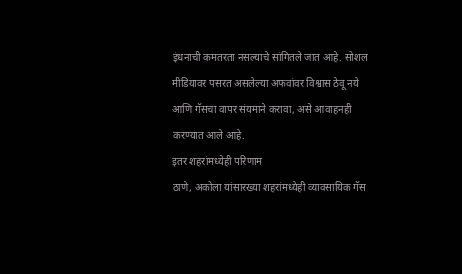इंधनाची कमतरता नसल्याचे सांगितले जात आहे. सोशल मीडियावर पसरत असलेल्या अफवांवर विश्वास ठेवू नये आणि गॅसचा वापर संयमाने करावा, असे आवाहनही करण्यात आले आहे.
इतर शहरांमध्येही परिणाम
ठाणे, अकोला यांसारख्या शहरांमध्येही व्यावसायिक गॅस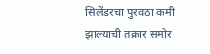सिलेंडरचा पुरवठा कमी झाल्याची तक्रार समोर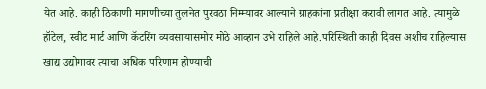येत आहे. काही ठिकाणी मागणीच्या तुलनेत पुरवठा निम्म्यावर आल्याने ग्राहकांना प्रतीक्षा करावी लागत आहे. त्यामुळे हॉटेल, स्वीट मार्ट आणि कॅटरिंग व्यवसायासमोर मोठे आव्हान उभे राहिले आहे.परिस्थिती काही दिवस अशीच राहिल्यास खाद्य उद्योगावर त्याचा अधिक परिणाम होण्याची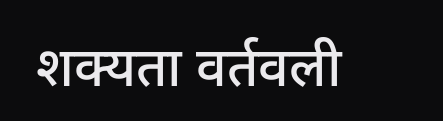शक्यता वर्तवली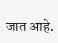जात आहे.